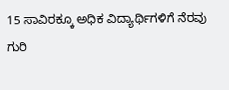15 ಸಾವಿರಕ್ಕೂ ಅಧಿಕ ವಿದ್ಯಾರ್ಥಿಗಳಿಗೆ ನೆರವು ಗುರಿ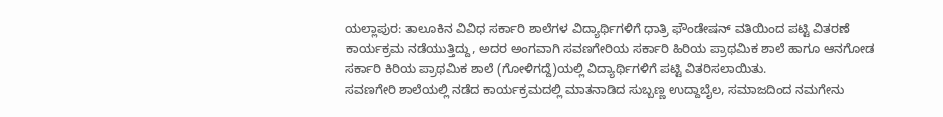ಯಲ್ಲಾಪುರ: ತಾಲೂಕಿನ ವಿವಿಧ ಸರ್ಕಾರಿ ಶಾಲೆಗಳ ವಿದ್ಯಾರ್ಥಿಗಳಿಗೆ ಧಾತ್ರಿ ಫೌಂಡೇಷನ್ ವತಿಯಿಂದ ಪಟ್ಟಿ ವಿತರಣೆ ಕಾರ್ಯಕ್ರಮ ನಡೆಯುತ್ತಿದ್ದು, ಅದರ ಅಂಗವಾಗಿ ಸವಣಗೇರಿಯ ಸರ್ಕಾರಿ ಹಿರಿಯ ಪ್ರಾಥಮಿಕ ಶಾಲೆ ಹಾಗೂ ಆನಗೋಡ ಸರ್ಕಾರಿ ಕಿರಿಯ ಪ್ರಾಥಮಿಕ ಶಾಲೆ (ಗೋಳಿಗದ್ದೆ)ಯಲ್ಲಿ ವಿದ್ಯಾರ್ಥಿಗಳಿಗೆ ಪಟ್ಟಿ ವಿತರಿಸಲಾಯಿತು.
ಸವಣಗೇರಿ ಶಾಲೆಯಲ್ಲಿ ನಡೆದ ಕಾರ್ಯಕ್ರಮದಲ್ಲಿ ಮಾತನಾಡಿದ ಸುಬ್ಬಣ್ಣ ಉದ್ದಾಬೈಲ, ಸಮಾಜದಿಂದ ನಮಗೇನು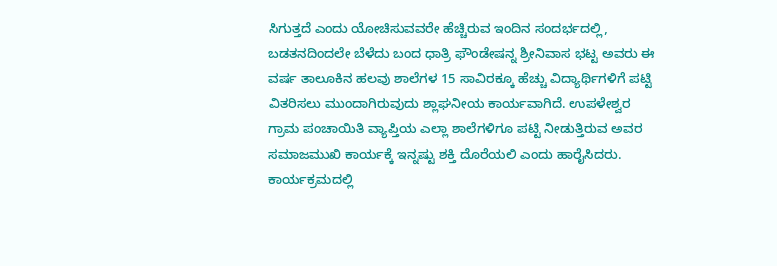ಸಿಗುತ್ತದೆ ಎಂದು ಯೋಚಿಸುವವರೇ ಹೆಚ್ಚಿರುವ ಇಂದಿನ ಸಂದರ್ಭದಲ್ಲಿ, ಬಡತನದಿಂದಲೇ ಬೆಳೆದು ಬಂದ ಧಾತ್ರಿ ಫೌಂಡೇಷನ್ನ ಶ್ರೀನಿವಾಸ ಭಟ್ಟ ಅವರು ಈ ವರ್ಷ ತಾಲೂಕಿನ ಹಲವು ಶಾಲೆಗಳ 15 ಸಾವಿರಕ್ಕೂ ಹೆಚ್ಚು ವಿದ್ಯಾರ್ಥಿಗಳಿಗೆ ಪಟ್ಟಿ ವಿತರಿಸಲು ಮುಂದಾಗಿರುವುದು ಶ್ಲಾಘನೀಯ ಕಾರ್ಯವಾಗಿದೆ. ಉಪಳೇಶ್ವರ ಗ್ರಾಮ ಪಂಚಾಯಿತಿ ವ್ಯಾಪ್ತಿಯ ಎಲ್ಲಾ ಶಾಲೆಗಳಿಗೂ ಪಟ್ಟಿ ನೀಡುತ್ತಿರುವ ಅವರ ಸಮಾಜಮುಖಿ ಕಾರ್ಯಕ್ಕೆ ಇನ್ನಷ್ಟು ಶಕ್ತಿ ದೊರೆಯಲಿ ಎಂದು ಹಾರೈಸಿದರು.
ಕಾರ್ಯಕ್ರಮದಲ್ಲಿ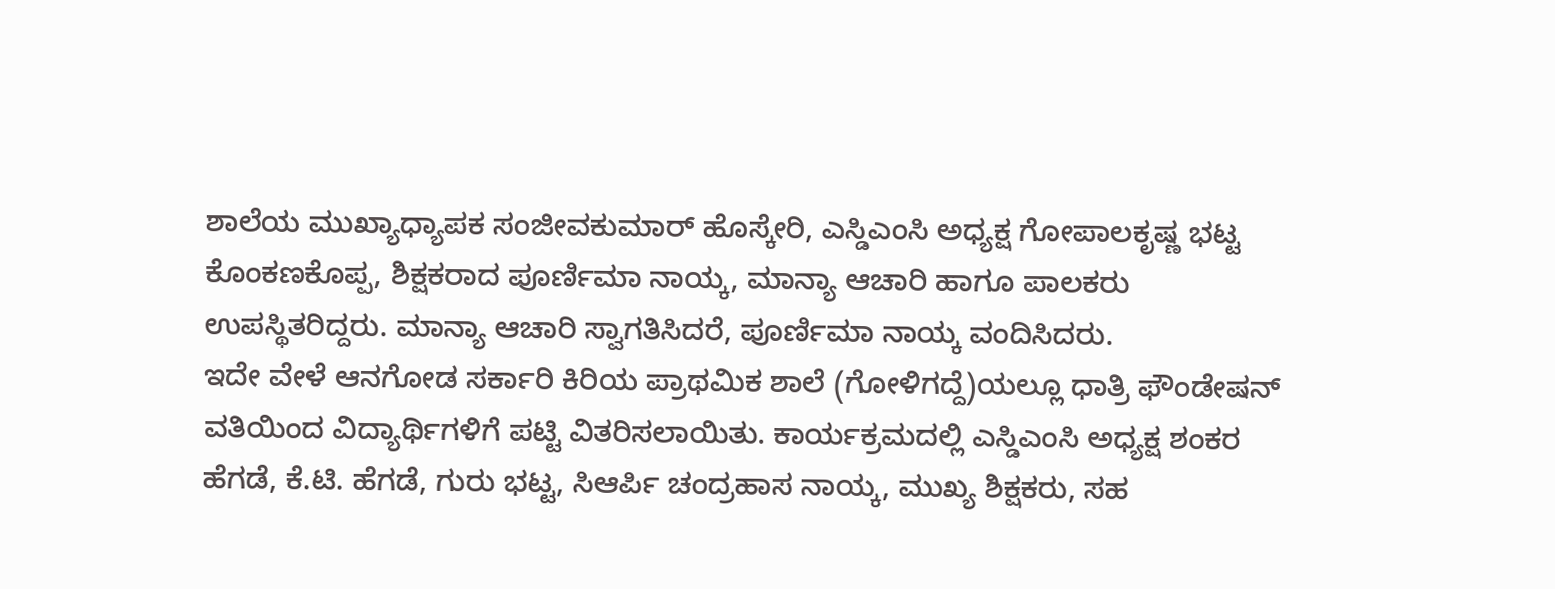ಶಾಲೆಯ ಮುಖ್ಯಾಧ್ಯಾಪಕ ಸಂಜೀವಕುಮಾರ್ ಹೊಸ್ಕೇರಿ, ಎಸ್ಡಿಎಂಸಿ ಅಧ್ಯಕ್ಷ ಗೋಪಾಲಕೃಷ್ಣ ಭಟ್ಟ ಕೊಂಕಣಕೊಪ್ಪ, ಶಿಕ್ಷಕರಾದ ಪೂರ್ಣಿಮಾ ನಾಯ್ಕ, ಮಾನ್ಯಾ ಆಚಾರಿ ಹಾಗೂ ಪಾಲಕರು ಉಪಸ್ಥಿತರಿದ್ದರು. ಮಾನ್ಯಾ ಆಚಾರಿ ಸ್ವಾಗತಿಸಿದರೆ, ಪೂರ್ಣಿಮಾ ನಾಯ್ಕ ವಂದಿಸಿದರು.
ಇದೇ ವೇಳೆ ಆನಗೋಡ ಸರ್ಕಾರಿ ಕಿರಿಯ ಪ್ರಾಥಮಿಕ ಶಾಲೆ (ಗೋಳಿಗದ್ದೆ)ಯಲ್ಲೂ ಧಾತ್ರಿ ಫೌಂಡೇಷನ್ ವತಿಯಿಂದ ವಿದ್ಯಾರ್ಥಿಗಳಿಗೆ ಪಟ್ಟಿ ವಿತರಿಸಲಾಯಿತು. ಕಾರ್ಯಕ್ರಮದಲ್ಲಿ ಎಸ್ಡಿಎಂಸಿ ಅಧ್ಯಕ್ಷ ಶಂಕರ ಹೆಗಡೆ, ಕೆ.ಟಿ. ಹೆಗಡೆ, ಗುರು ಭಟ್ಟ, ಸಿಆರ್ಪಿ ಚಂದ್ರಹಾಸ ನಾಯ್ಕ, ಮುಖ್ಯ ಶಿಕ್ಷಕರು, ಸಹ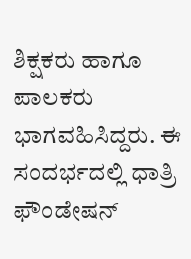ಶಿಕ್ಷಕರು ಹಾಗೂ ಪಾಲಕರು ಭಾಗವಹಿಸಿದ್ದರು. ಈ ಸಂದರ್ಭದಲ್ಲಿ ಧಾತ್ರಿ ಫೌಂಡೇಷನ್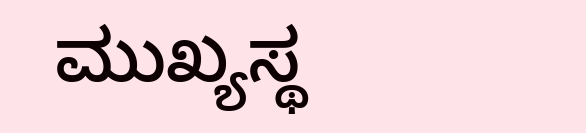ಮುಖ್ಯಸ್ಥ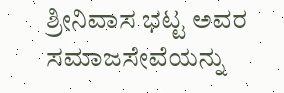ಶ್ರೀನಿವಾಸ ಭಟ್ಟ ಅವರ ಸಮಾಜಸೇವೆಯನ್ನು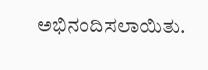ಅಭಿನಂದಿಸಲಾಯಿತು.